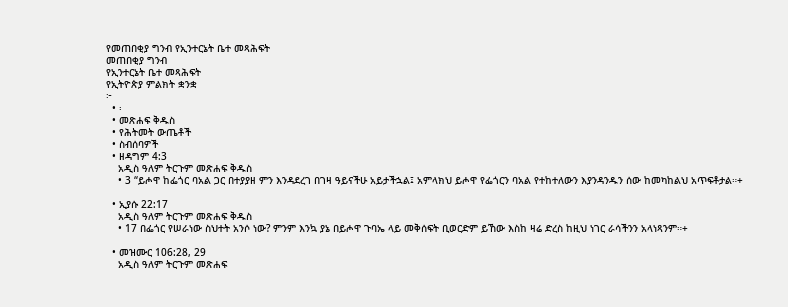የመጠበቂያ ግንብ የኢንተርኔት ቤተ መጻሕፍት
መጠበቂያ ግንብ
የኢንተርኔት ቤተ መጻሕፍት
የኢትዮጵያ ምልክት ቋንቋ
፦
  • ፡
  • መጽሐፍ ቅዱስ
  • የሕትመት ውጤቶች
  • ስብሰባዎች
  • ዘዳግም 4:3
    አዲስ ዓለም ትርጉም መጽሐፍ ቅዱስ
    • 3 “ይሖዋ ከፌጎር ባአል ጋር በተያያዘ ምን እንዳደረገ በገዛ ዓይናችሁ አይታችኋል፤ አምላክህ ይሖዋ የፌጎርን ባአል የተከተለውን እያንዳንዱን ሰው ከመካከልህ አጥፍቶታል።+

  • ኢያሱ 22:17
    አዲስ ዓለም ትርጉም መጽሐፍ ቅዱስ
    • 17 በፌጎር የሠራነው ስህተት አንሶ ነው? ምንም እንኳ ያኔ በይሖዋ ጉባኤ ላይ መቅሰፍት ቢወርድም ይኸው እስከ ዛሬ ድረስ ከዚህ ነገር ራሳችንን አላነጻንም።+

  • መዝሙር 106:28, 29
    አዲስ ዓለም ትርጉም መጽሐፍ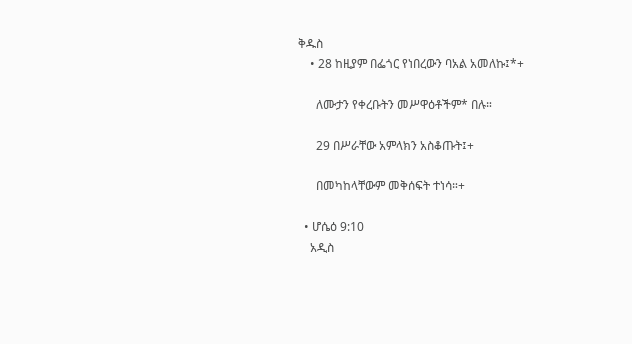ቅዱስ
    • 28 ከዚያም በፌጎር የነበረውን ባአል አመለኩ፤*+

      ለሙታን የቀረቡትን መሥዋዕቶችም* በሉ።

      29 በሥራቸው አምላክን አስቆጡት፤+

      በመካከላቸውም መቅሰፍት ተነሳ።+

  • ሆሴዕ 9:10
    አዲስ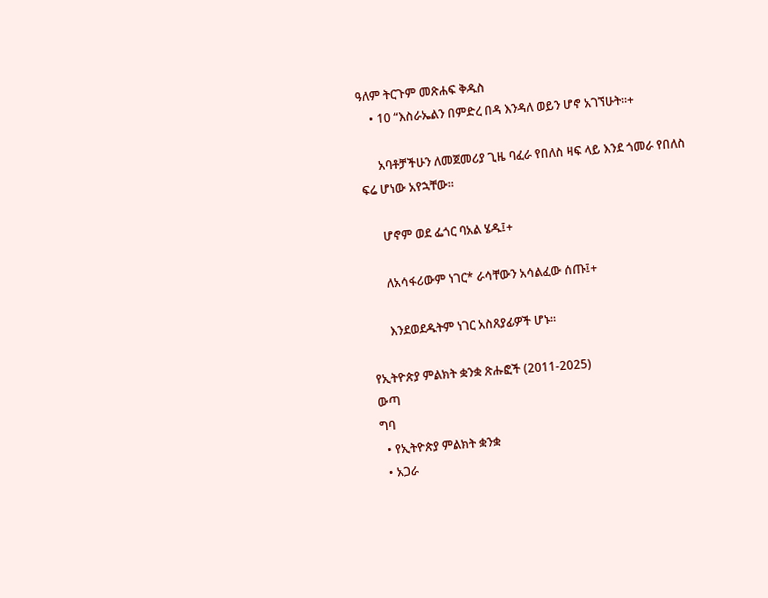ዓለም ትርጉም መጽሐፍ ቅዱስ
    • 10 “እስራኤልን በምድረ በዳ እንዳለ ወይን ሆኖ አገኘሁት።+

      አባቶቻችሁን ለመጀመሪያ ጊዜ ባፈራ የበለስ ዛፍ ላይ እንደ ጎመራ የበለስ ፍሬ ሆነው አየኋቸው።

      ሆኖም ወደ ፌጎር ባአል ሄዱ፤+

      ለአሳፋሪውም ነገር* ራሳቸውን አሳልፈው ሰጡ፤+

      እንደወደዱትም ነገር አስጸያፊዎች ሆኑ።

የኢትዮጵያ ምልክት ቋንቋ ጽሑፎች (2011-2025)
ውጣ
ግባ
  • የኢትዮጵያ ምልክት ቋንቋ
  • አጋራ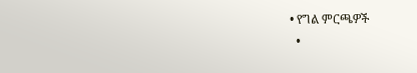• የግል ምርጫዎች
  •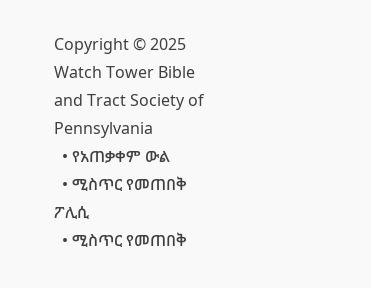Copyright © 2025 Watch Tower Bible and Tract Society of Pennsylvania
  • የአጠቃቀም ውል
  • ሚስጥር የመጠበቅ ፖሊሲ
  • ሚስጥር የመጠበቅ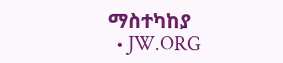ማስተካከያ
  • JW.ORG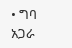• ግባ
አጋራ